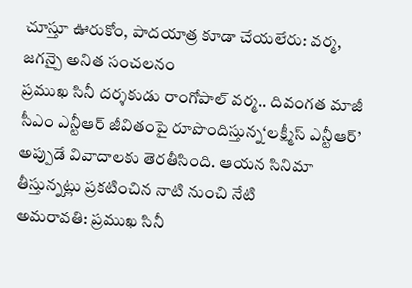చూస్తూ ఊరుకోం, పాదయాత్ర కూడా చేయలేరు: వర్మ, జగన్పై అనిత సంచలనం
ప్రముఖ సినీ దర్శకుడు రాంగోపాల్ వర్మ.. దివంగత మాజీ సీఎం ఎన్టీఆర్ జీవితంపై రూపొందిస్తున్న‘లక్ష్మీస్ ఎన్టీఆర్’ అప్పుడే వివాదాలకు తెరతీసింది. ఆయన సినిమా తీస్తున్నట్లు ప్రకటించిన నాటి నుంచి నేటి
అమరావతి: ప్రముఖ సినీ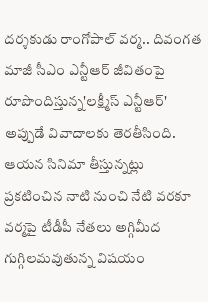దర్శకుడు రాంగోపాల్ వర్మ.. దివంగత మాజీ సీఎం ఎన్టీఆర్ జీవితంపై రూపొందిస్తున్న'లక్ష్మీస్ ఎన్టీఆర్' అప్పుడే వివాదాలకు తెరతీసింది. ఆయన సినిమా తీస్తున్నట్లు ప్రకటించిన నాటి నుంచి నేటి వరకూ వర్మపై టీడీపీ నేతలు అగ్గిమీద గుగ్గిలమవుతున్న విషయం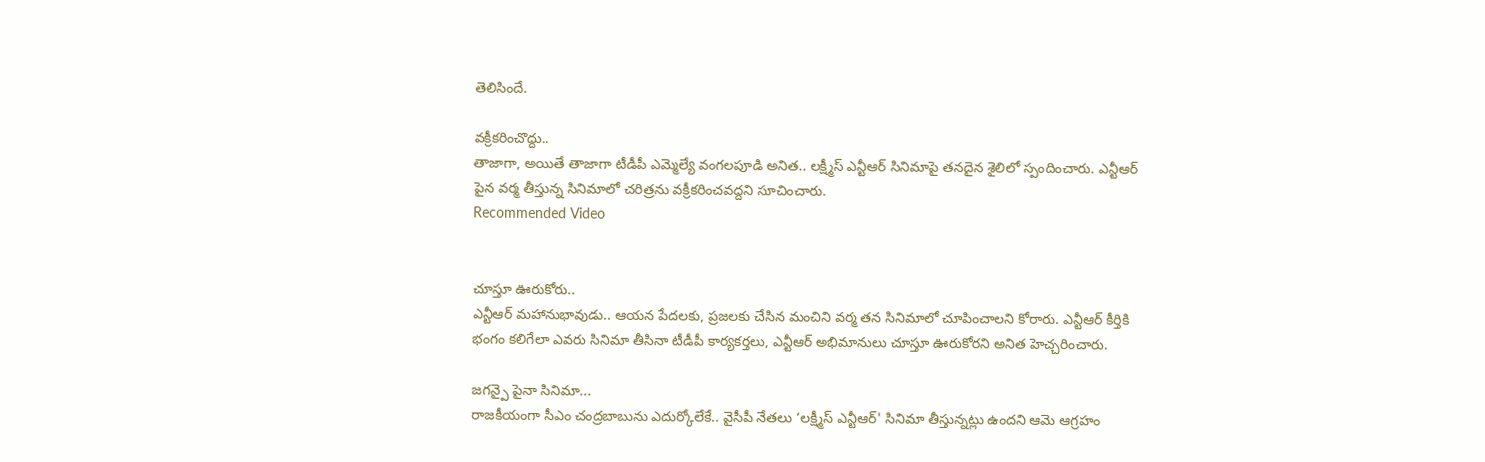తెలిసిందే.

వక్రీకరించొద్దు..
తాజాగా, అయితే తాజాగా టీడీపీ ఎమ్మెల్యే వంగలపూడి అనిత.. లక్ష్మీస్ ఎన్టీఆర్ సినిమాపై తనదైన శైలిలో స్పందించారు. ఎన్టీఆర్ పైన వర్మ తీస్తున్న సినిమాలో చరిత్రను వక్రీకరించవద్దని సూచించారు.
Recommended Video


చూస్తూ ఊరుకోరు..
ఎన్టీఆర్ మహానుభావుడు.. ఆయన పేదలకు, ప్రజలకు చేసిన మంచిని వర్మ తన సినిమాలో చూపించాలని కోరారు. ఎన్టీఆర్ కీర్తికి భంగం కలిగేలా ఎవరు సినిమా తీసినా టీడీపీ కార్యకర్తలు, ఎన్టీఆర్ అభిమానులు చూస్తూ ఊరుకోరని అనిత హెచ్చరించారు.

జగన్పై పైనా సినిమా...
రాజకీయంగా సీఎం చంద్రబాబును ఎదుర్కోలేకే.. వైసీపీ నేతలు ‘లక్ష్మీస్ ఎన్టీఆర్' సినిమా తీస్తున్నట్లు ఉందని ఆమె ఆగ్రహం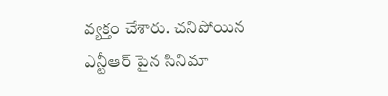వ్యక్తం చేశారు. చనిపోయిన ఎన్టీఆర్ పైన సినిమా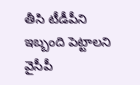తీసి టీడీపీని ఇబ్బంది పెట్టాలని వైసీపీ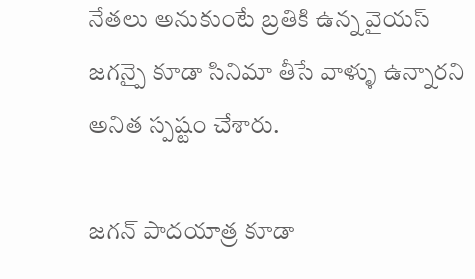నేతలు అనుకుంటే బ్రతికి ఉన్న వైయస్ జగన్పై కూడా సినిమా తీసే వాళ్ళు ఉన్నారని అనిత స్పష్టం చేశారు.

జగన్ పాదయాత్ర కూడా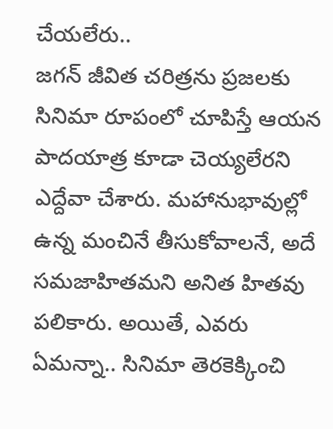చేయలేరు..
జగన్ జీవిత చరిత్రను ప్రజలకు సినిమా రూపంలో చూపిస్తే ఆయన పాదయాత్ర కూడా చెయ్యలేరని ఎద్దేవా చేశారు. మహానుభావుల్లో ఉన్న మంచినే తీసుకోవాలనే, అదే సమజాహితమని అనిత హితవు పలికారు. అయితే, ఎవరు ఏమన్నా.. సినిమా తెరకెక్కించి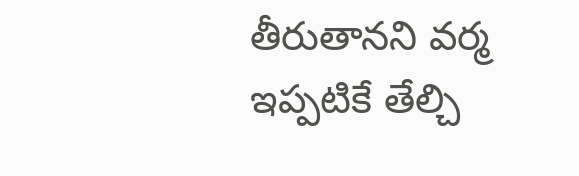తీరుతానని వర్మ ఇప్పటికే తేల్చి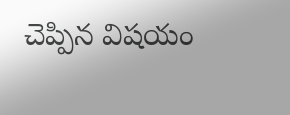చెప్పిన విషయం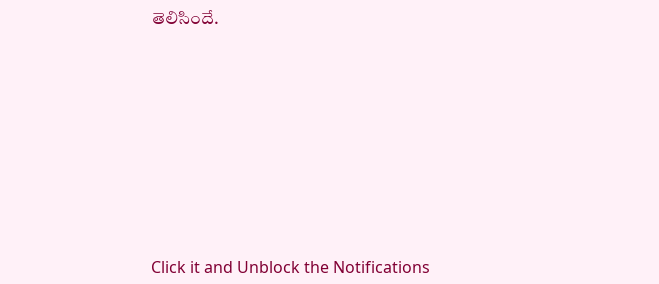తెలిసిందే.












Click it and Unblock the Notifications